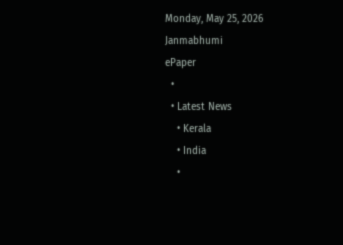Monday, May 25, 2026
Janmabhumi
ePaper
  •
  • Latest News
    • Kerala
    • India
    •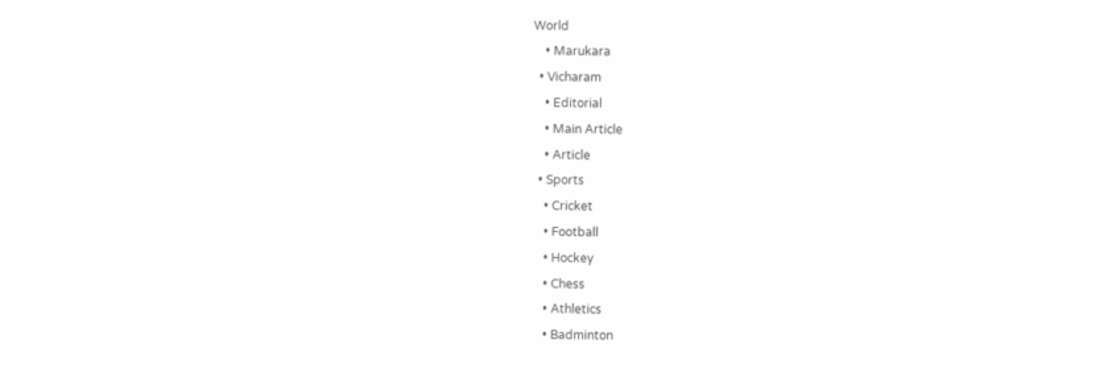World
    • Marukara
  • Vicharam
    • Editorial
    • Main Article
    • Article
  • Sports
    • Cricket
    • Football
    • Hockey
    • Chess
    • Athletics
    • Badminton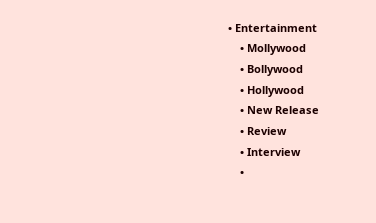• Entertainment
    • Mollywood
    • Bollywood
    • Hollywood
    • New Release
    • Review
    • Interview
    •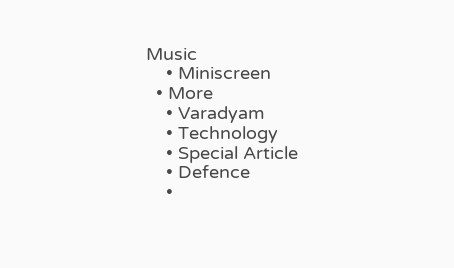Music
    • Miniscreen
  • More
    • Varadyam
    • Technology
    • Special Article
    • Defence
    •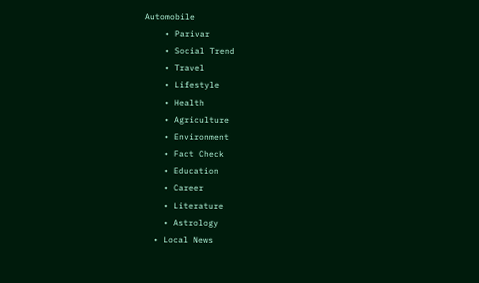Automobile
    • Parivar
    • Social Trend
    • Travel
    • Lifestyle
    • Health
    • Agriculture
    • Environment
    • Fact Check
    • Education
    • Career
    • Literature
    • Astrology
  • Local News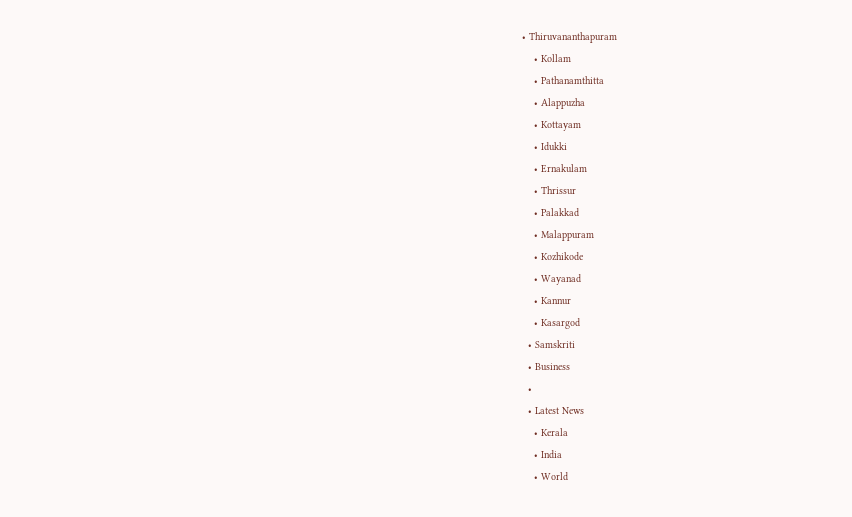• Thiruvananthapuram
    • Kollam
    • Pathanamthitta
    • Alappuzha
    • Kottayam
    • Idukki
    • Ernakulam
    • Thrissur
    • Palakkad
    • Malappuram
    • Kozhikode
    • Wayanad
    • Kannur
    • Kasargod
  • Samskriti
  • Business
  •
  • Latest News
    • Kerala
    • India
    • World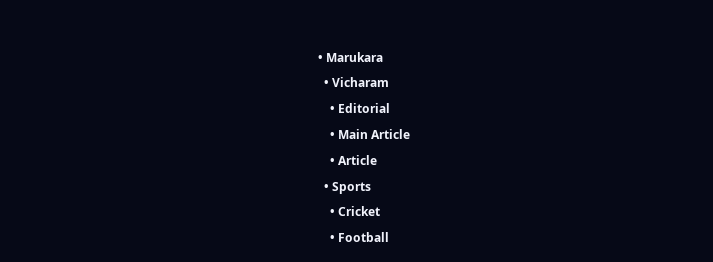• Marukara
  • Vicharam
    • Editorial
    • Main Article
    • Article
  • Sports
    • Cricket
    • Football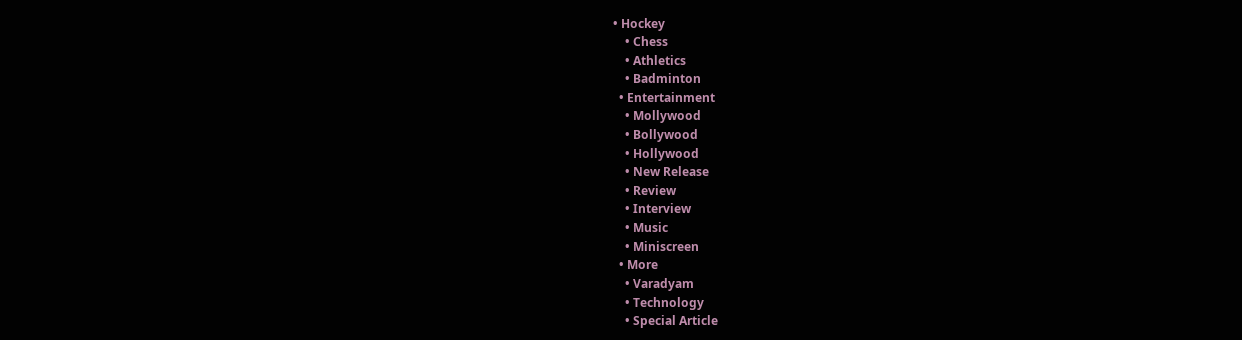• Hockey
    • Chess
    • Athletics
    • Badminton
  • Entertainment
    • Mollywood
    • Bollywood
    • Hollywood
    • New Release
    • Review
    • Interview
    • Music
    • Miniscreen
  • More
    • Varadyam
    • Technology
    • Special Article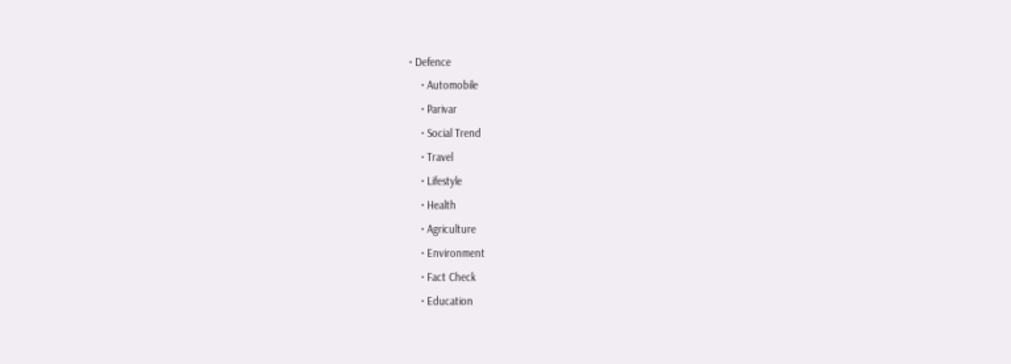• Defence
    • Automobile
    • Parivar
    • Social Trend
    • Travel
    • Lifestyle
    • Health
    • Agriculture
    • Environment
    • Fact Check
    • Education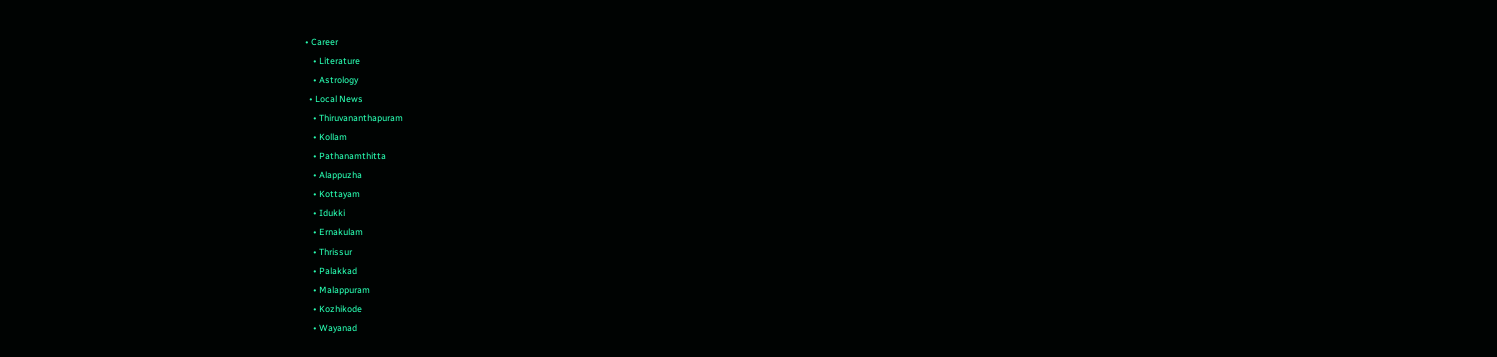• Career
    • Literature
    • Astrology
  • Local News
    • Thiruvananthapuram
    • Kollam
    • Pathanamthitta
    • Alappuzha
    • Kottayam
    • Idukki
    • Ernakulam
    • Thrissur
    • Palakkad
    • Malappuram
    • Kozhikode
    • Wayanad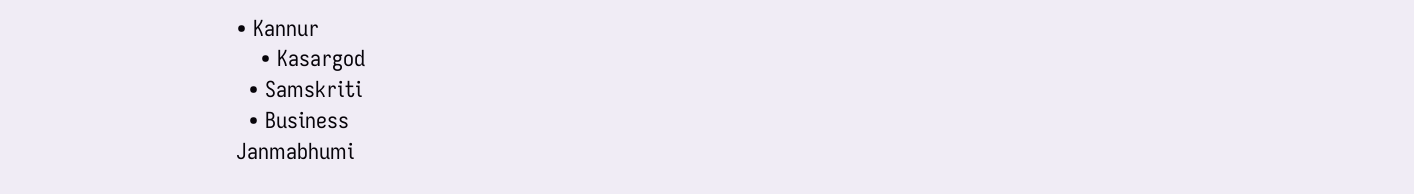• Kannur
    • Kasargod
  • Samskriti
  • Business
Janmabhumi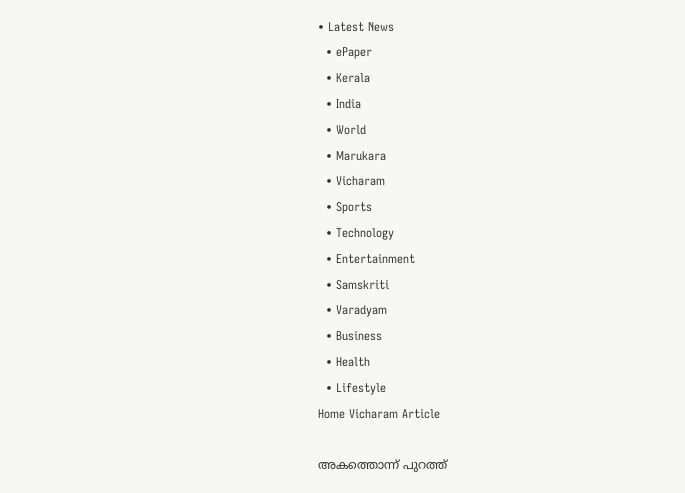• Latest News
  • ePaper
  • Kerala
  • India
  • World
  • Marukara
  • Vicharam
  • Sports
  • Technology
  • Entertainment
  • Samskriti
  • Varadyam
  • Business
  • Health
  • Lifestyle
Home Vicharam Article

അകത്തൊന്ന് പുറത്ത്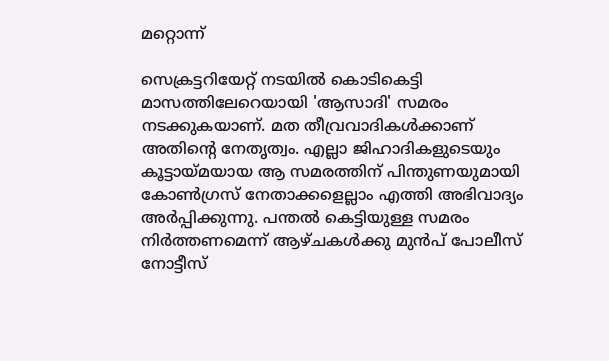മറ്റൊന്ന്

സെക്രട്ടറിയേറ്റ് നടയില്‍ കൊടികെട്ടി മാസത്തിലേറെയായി 'ആസാദി' സമരം നടക്കുകയാണ്. മത തീവ്രവാദികള്‍ക്കാണ് അതിന്റെ നേതൃത്വം. എല്ലാ ജിഹാദികളുടെയും കൂട്ടായ്‌മയായ ആ സമരത്തിന് പിന്തുണയുമായി കോണ്‍ഗ്രസ് നേതാക്കളെല്ലാം എത്തി അഭിവാദ്യം അര്‍പ്പിക്കുന്നു. പന്തല്‍ കെട്ടിയുള്ള സമരം നിര്‍ത്തണമെന്ന് ആഴ്ചകള്‍ക്കു മുന്‍പ് പോലീസ് നോട്ടീസ്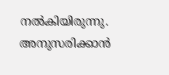നല്‍കിയിരുന്നു. അനുസരിക്കാന്‍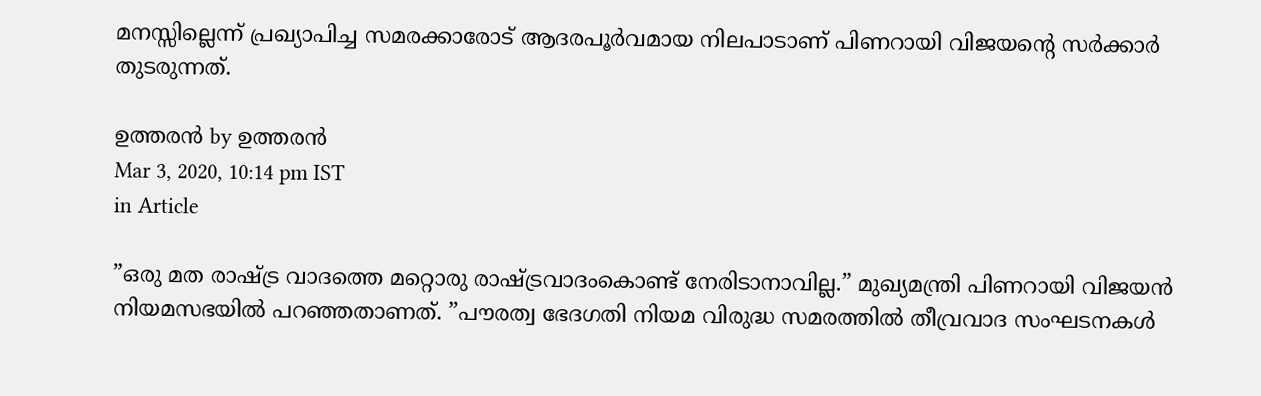മനസ്സില്ലെന്ന് പ്രഖ്യാപിച്ച സമരക്കാരോട് ആദരപൂര്‍വമായ നിലപാടാണ് പിണറായി വിജയന്റെ സര്‍ക്കാര്‍ തുടരുന്നത്.

ഉത്തരന്‍ by ഉത്തരന്‍
Mar 3, 2020, 10:14 pm IST
in Article

”ഒരു മത രാഷ്‌ട്ര വാദത്തെ മറ്റൊരു രാഷ്‌ട്രവാദംകൊണ്ട് നേരിടാനാവില്ല.” മുഖ്യമന്ത്രി പിണറായി വിജയന്‍ നിയമസഭയില്‍ പറഞ്ഞതാണത്. ”പൗരത്വ ഭേദഗതി നിയമ വിരുദ്ധ സമരത്തില്‍ തീവ്രവാദ സംഘടനകള്‍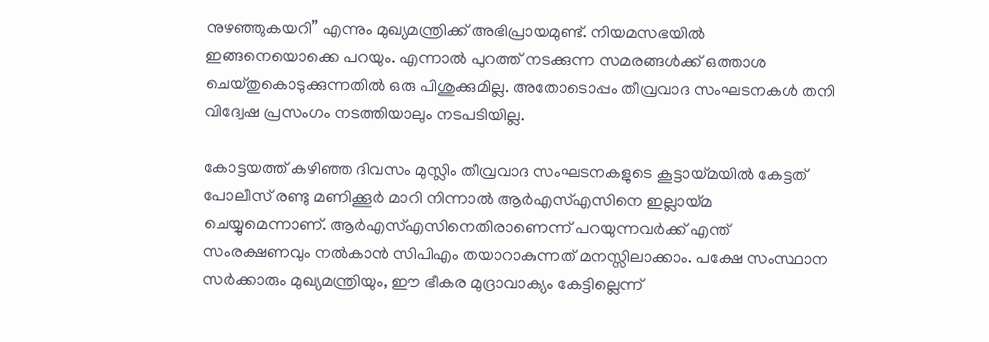നുഴഞ്ഞുകയറി” എന്നും മുഖ്യമന്ത്രിക്ക് അഭിപ്രായമുണ്ട്. നിയമസഭയില്‍ ഇങ്ങനെയൊക്കെ പറയും. എന്നാല്‍ പുറത്ത് നടക്കുന്ന സമരങ്ങള്‍ക്ക് ഒത്താശ ചെയ്തുകൊടുക്കുന്നതില്‍ ഒരു പിശുക്കുമില്ല. അതോടൊപ്പം തീവ്രവാദ സംഘടനകള്‍ തനി വിദ്വേഷ പ്രസംഗം നടത്തിയാലും നടപടിയില്ല.

കോട്ടയത്ത് കഴിഞ്ഞ ദിവസം മുസ്ലിം തീവ്രവാദ സംഘടനകളുടെ കൂട്ടായ്‌മയില്‍ കേട്ടത് പോലീസ് രണ്ടു മണിക്കൂര്‍ മാറി നിന്നാല്‍ ആര്‍എസ്എസിനെ ഇല്ലായ്‌മ ചെയ്യുമെന്നാണ്. ആര്‍എസ്എസിനെതിരാണെന്ന് പറയുന്നവര്‍ക്ക് എന്ത് സംരക്ഷണവും നല്‍കാന്‍ സിപിഎം തയാറാകുന്നത് മനസ്സിലാക്കാം. പക്ഷേ സംസ്ഥാന സര്‍ക്കാരും മുഖ്യമന്ത്രിയും, ഈ ഭീകര മുദ്രാവാക്യം കേട്ടില്ലെന്ന്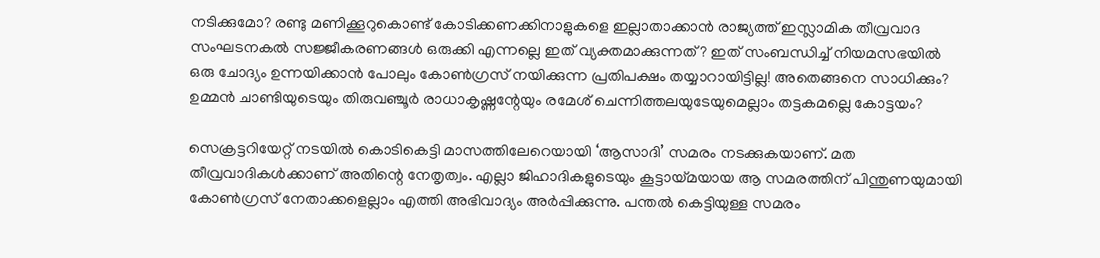നടിക്കുമോ? രണ്ടു മണിക്കൂറുകൊണ്ട് കോടിക്കണക്കിനാളുകളെ ഇല്ലാതാക്കാന്‍ രാജ്യത്ത് ഇസ്ലാമിക തീവ്രവാദ സംഘടനകല്‍ സജ്ജീകരണങ്ങള്‍ ഒരുക്കി എന്നല്ലെ ഇത് വ്യക്തമാക്കുന്നത്? ഇത് സംബന്ധിച്ച് നിയമസഭയില്‍ ഒരു ചോദ്യം ഉന്നയിക്കാന്‍ പോലും കോണ്‍ഗ്രസ് നയിക്കുന്ന പ്രതിപക്ഷം തയ്യാറായിട്ടില്ല! അതെങ്ങനെ സാധിക്കും? ഉമ്മന്‍ ചാണ്ടിയുടെയും തിരുവഞ്ചൂര്‍ രാധാകൃഷ്ണന്റേയും രമേശ് ചെന്നിത്തലയുടേയുമെല്ലാം തട്ടകമല്ലെ കോട്ടയം?

സെക്രട്ടറിയേറ്റ് നടയില്‍ കൊടികെട്ടി മാസത്തിലേറെയായി ‘ആസാദി’ സമരം നടക്കുകയാണ്. മത തീവ്രവാദികള്‍ക്കാണ് അതിന്റെ നേതൃത്വം. എല്ലാ ജിഹാദികളുടെയും കൂട്ടായ്‌മയായ ആ സമരത്തിന് പിന്തുണയുമായി കോണ്‍ഗ്രസ് നേതാക്കളെല്ലാം എത്തി അഭിവാദ്യം അര്‍പ്പിക്കുന്നു. പന്തല്‍ കെട്ടിയുള്ള സമരം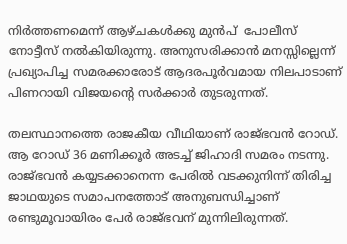നിര്‍ത്തണമെന്ന് ആഴ്ചകള്‍ക്കു മുന്‍പ്  പോലീസ് നോട്ടീസ് നല്‍കിയിരുന്നു. അനുസരിക്കാന്‍ മനസ്സില്ലെന്ന് പ്രഖ്യാപിച്ച സമരക്കാരോട് ആദരപൂര്‍വമായ നിലപാടാണ് പിണറായി വിജയന്റെ സര്‍ക്കാര്‍ തുടരുന്നത്.

തലസ്ഥാനത്തെ രാജകീയ വീഥിയാണ് രാജ്ഭവന്‍ റോഡ്. ആ റോഡ് 36 മണിക്കൂര്‍ അടച്ച് ജിഹാദി സമരം നടന്നു. രാജ്ഭവന്‍ കയ്യടക്കാനെന്ന പേരില്‍ വടക്കുനിന്ന് തിരിച്ച ജാഥയുടെ സമാപനത്തോട് അനുബന്ധിച്ചാണ് രണ്ടുമൂവായിരം പേര്‍ രാജ്ഭവന് മുന്നിലിരുന്നത്.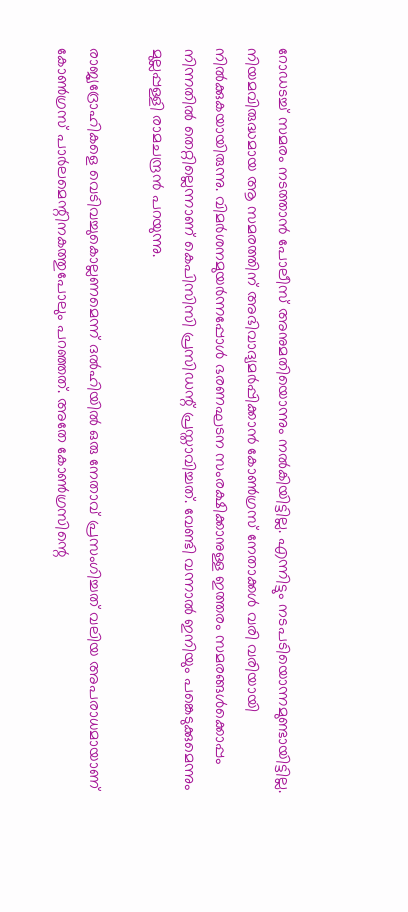റോഡടച്ച് സമരം നടത്താന്‍ പോലീസ് അനുമതിയൊന്നും നല്‍കിയിട്ടില്ല. എന്നിട്ടും നടപടിയൊന്നമുണ്ടായിട്ടില്ല. നിയമവിരുദ്ധമായ ആ സമരത്തിന് അഭിവാദ്യമര്‍പ്പിക്കാന്‍ കോണ്‍ഗ്രസ് നേതാക്കള്‍ വരി വരിയായി നില്‍ക്കുകയായിരുന്നു. വിമര്‍ശനമുയര്‍ന്നപ്പോള്‍ ഭരണഘടന സംരക്ഷിക്കാനുള്ള ഇത്തരം സമരങ്ങള്‍ക്കൊപ്പം നിന്നതില്‍ തെറ്റില്ലെന്നാണ് കെപിസിസി പ്രസിഡന്റ് പ്രസ്താവിച്ചത്. വേണ്ടി വന്നാല്‍ ഇനിയും പങ്കെടുക്കുമെന്നും മുല്ലപ്പള്ളി രാമചന്ദ്രന്‍ പറയുന്നു.

രാജ്യദ്രോഹികളെ വെടിവച്ചുകൊല്ലണമെന്ന് ദല്‍ഹിയില്‍ ഒരു നേതാവ് പ്രസംഗിച്ചത് വലിയ അപരാധമായാണ് കോണ്‍ഗ്രസ് പാര്‍ലമെന്റിനകത്തുപോലും പറഞ്ഞത്. അതേ കോണ്‍ഗ്രസിന്റെ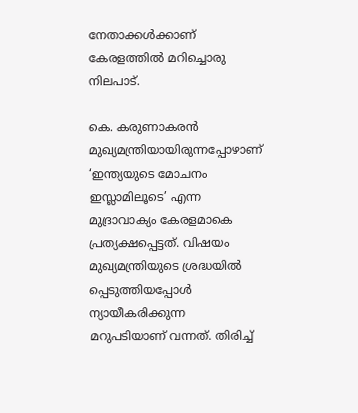നേതാക്കള്‍ക്കാണ് കേരളത്തില്‍ മറിച്ചൊരു നിലപാട്.

കെ. കരുണാകരന്‍ മുഖ്യമന്ത്രിയായിരുന്നപ്പോഴാണ് ‘ഇന്ത്യയുടെ മോചനം ഇസ്ലാമിലൂടെ’ എന്ന മുദ്രാവാക്യം കേരളമാകെ പ്രത്യക്ഷപ്പെട്ടത്. വിഷയം മുഖ്യമന്ത്രിയുടെ ശ്രദ്ധയില്‍ പ്പെടുത്തിയപ്പോള്‍ ന്യായീകരിക്കുന്ന മറുപടിയാണ് വന്നത്. തിരിച്ച്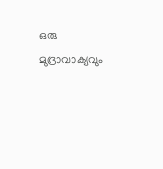ഒരു മുദ്രാവാക്യവും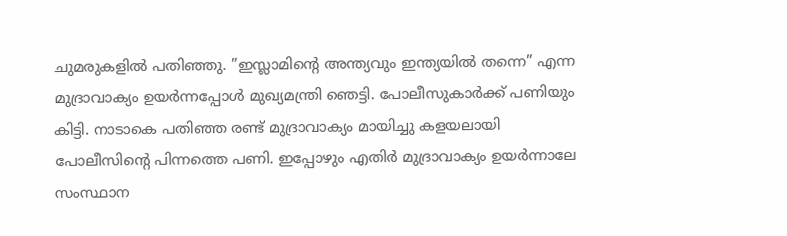ചുമരുകളില്‍ പതിഞ്ഞു. ”ഇസ്ലാമിന്റെ അന്ത്യവും ഇന്ത്യയില്‍ തന്നെ” എന്ന മുദ്രാവാക്യം ഉയര്‍ന്നപ്പോള്‍ മുഖ്യമന്ത്രി ഞെട്ടി. പോലീസുകാര്‍ക്ക് പണിയും കിട്ടി. നാടാകെ പതിഞ്ഞ രണ്ട് മുദ്രാവാക്യം മായിച്ചു കളയലായി പോലീസിന്റെ പിന്നത്തെ പണി. ഇപ്പോഴും എതിര്‍ മുദ്രാവാക്യം ഉയര്‍ന്നാലേ സംസ്ഥാന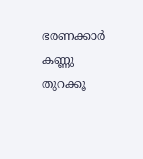ഭരണക്കാര്‍ കണ്ണു തുറക്കൂ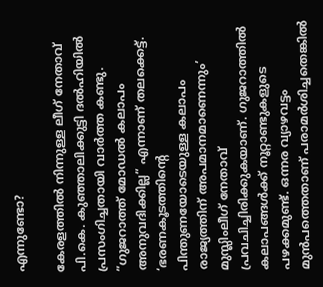എന്നുണ്ടോ?

കേരളത്തില്‍ നിന്നുള്ള ലീഗ് നേതാവ് പി.കെ. കുഞ്ഞാലിക്കുട്ടി ദല്‍ഹിയില്‍ പ്രസംഗിച്ചതായി വാര്‍ത്ത കണ്ടു. ”ഗുജറാത്ത് മോഡല്‍ കലാപം  അനുവദിക്കില്ല” എന്നാണ് തലക്കെട്ട്. ‘ഭരണകൂടത്തിന്റെ പിന്തുണയോടെയുള്ള കലാപം രാജ്യത്തിന് അപമാനമാണെന്നും’ മുസ്ലിംലീഗ് നേതാവ് പ്രവചിച്ചിരിക്കുകയാണ്. ഗുജറാത്തില്‍ കലാപങ്ങള്‍ക്ക് നൂറ്റാണ്ടുകളുടെ പഴക്കമുണ്ട്. ഒന്നര വ്യാഴവട്ടം മുന്‍പത്തെതാണ് പരാമര്‍ശിച്ചതെങ്കില്‍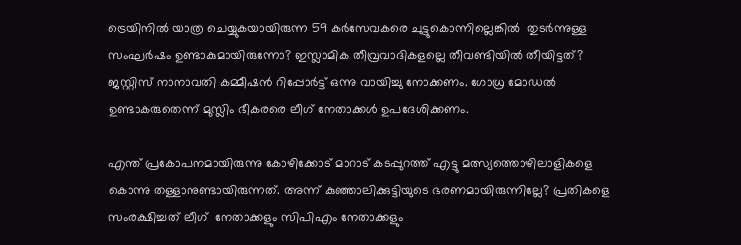ട്രെയിനില്‍ യാത്ര ചെയ്യുകയായിരുന്ന 59 കര്‍സേവകരെ ചുട്ടുകൊന്നില്ലെങ്കില്‍  തുടര്‍ന്നുള്ള സംഘര്‍ഷം ഉണ്ടാകുമായിരുന്നോ? ഇസ്ലാമിക തീവ്രവാദികളല്ലെ തീവണ്ടിയില്‍ തീയിട്ടത്? ജസ്റ്റിസ് നാനാവതി കമ്മീഷന്‍ റിപ്പോര്‍ട്ട് ഒന്നു വായിച്ചു നോക്കണം. ഗോധ്ര മോഡല്‍ ഉണ്ടാകരുതെന്ന് മുസ്ലിം ഭീകരരെ ലീഗ് നേതാക്കള്‍ ഉപദേശിക്കണം.

എന്ത് പ്രകോപനമായിരുന്നു കോഴിക്കോട് മാറാട് കടപ്പുറത്ത് എട്ടു മത്സ്യത്തൊഴിലാളികളെ കൊന്നു തള്ളാനുണ്ടായിരുന്നത്. അന്ന് കുഞ്ഞാലിക്കുട്ടിയുടെ ഭരണമായിരുന്നില്ലേ? പ്രതികളെ സംരക്ഷിച്ചത് ലീഗ്  നേതാക്കളും സിപിഎം നേതാക്കളും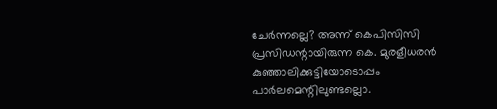ചേര്‍ന്നല്ലെ? അന്ന് കെപിസിസി പ്രസിഡന്റായിരുന്ന കെ. മുരളീധരന്‍ കുഞ്ഞാലിക്കുട്ടിയോടൊപ്പം പാര്‍ലമെന്റിലുണ്ടല്ലൊ.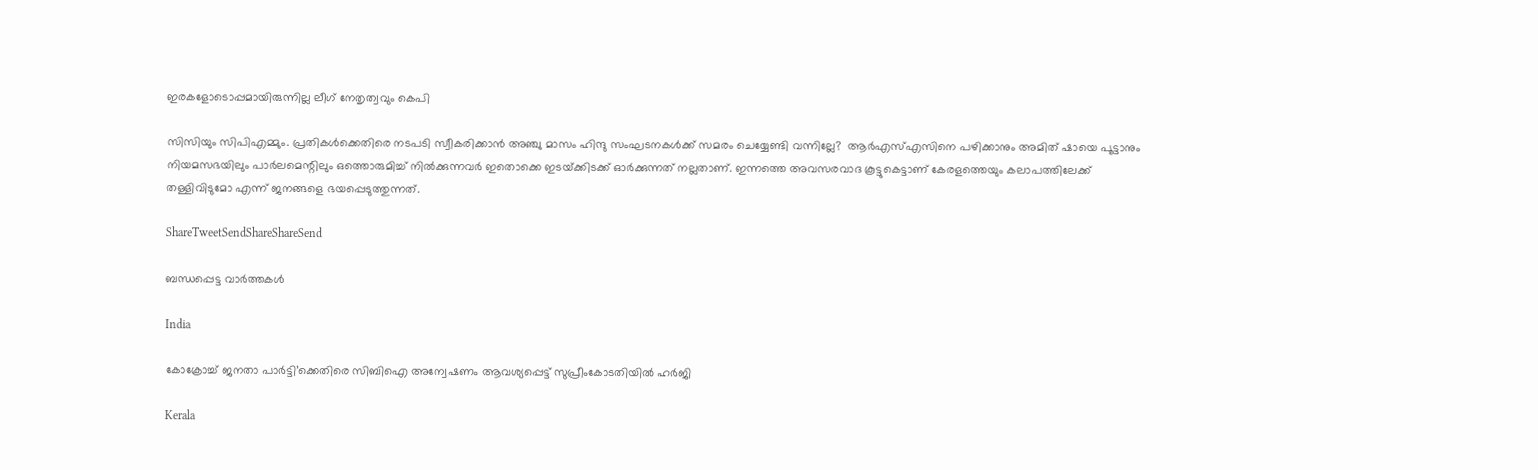ഇരകളോടൊപ്പമായിരുന്നില്ല ലീഗ് നേതൃത്വവും കെപി

സിസിയും സിപിഎമ്മും. പ്രതികള്‍ക്കെതിരെ നടപടി സ്വീകരിക്കാന്‍ അഞ്ചു മാസം ഹിന്ദു സംഘടനകള്‍ക്ക് സമരം ചെയ്യേണ്ടി വന്നില്ലേ?  ആര്‍എസ്എസിനെ പഴിക്കാനും അമിത് ഷായെ പൂട്ടാനും നിയമസഭയിലും പാര്‍ലമെന്റിലും ഒത്തൊരുമിച്ച് നില്‍ക്കുന്നവര്‍ ഇതൊക്കെ ഇടയ്‌ക്കിടക്ക് ഓര്‍ക്കുന്നത് നല്ലതാണ്. ഇന്നത്തെ അവസരവാദ കൂട്ടുകെട്ടാണ് കേരളത്തെയും കലാപത്തിലേക്ക് തള്ളിവിടുമോ എന്ന് ജനങ്ങളെ ഭയപ്പെടുത്തുന്നത്.

ShareTweetSendShareShareSend

ബന്ധപ്പെട്ട വാര്‍ത്തകള്‍

India

കോക്രോച്ച് ജനതാ പാർട്ടി’ക്കെതിരെ സിബിഐ അന്വേഷണം ആവശ്യപ്പെട്ട് സുപ്രീംകോടതിയിൽ ഹർജി

Kerala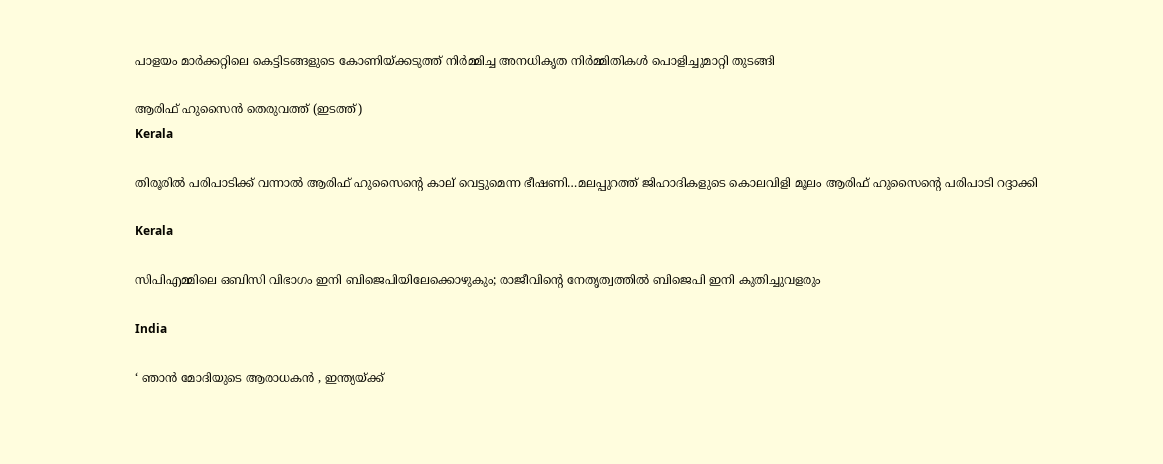പാളയം മാര്‍ക്കറ്റിലെ കെട്ടിടങ്ങളുടെ കോണിയ്‌ക്കടുത്ത് നിര്‍മ്മിച്ച അനധികൃത നിര്‍മ്മിതികള്‍ പൊളിച്ചുമാറ്റി തുടങ്ങി

ആരിഫ് ഹുസൈന്‍ തെരുവത്ത് (ഇടത്ത്)
Kerala

തിരൂരില്‍ പരിപാടിക്ക് വന്നാല്‍ ആരിഫ് ഹുസൈന്റെ കാല് വെട്ടുമെന്ന ഭീഷണി…മലപ്പുറത്ത് ജിഹാദികളുടെ കൊലവിളി മൂലം ആരിഫ് ഹുസൈന്റെ പരിപാടി റദ്ദാക്കി

Kerala

സിപിഎമ്മിലെ ഒബിസി വിഭാഗം ഇനി ബിജെപിയിലേക്കൊഴുകും; രാജീവിന്റെ നേതൃത്വത്തില്‍ ബിജെപി ഇനി കുതിച്ചുവളരും

India

‘ ഞാൻ മോദിയുടെ ആരാധകൻ , ഇന്ത്യയ്‌ക്ക്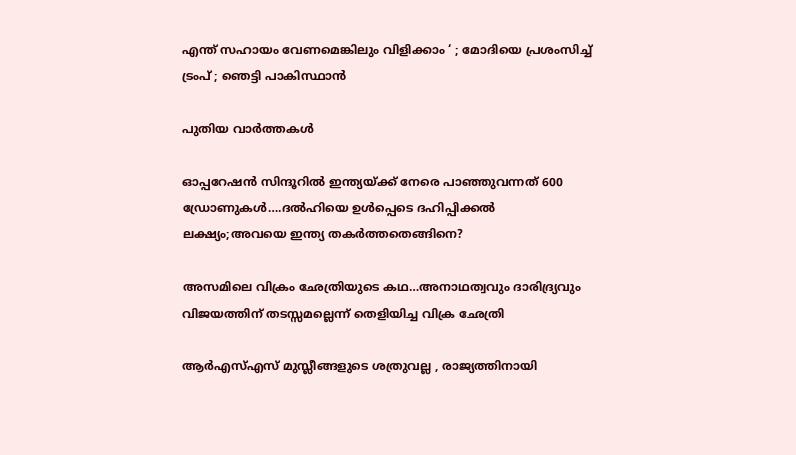എന്ത് സഹായം വേണമെങ്കിലും വിളിക്കാം ‘ ; മോദിയെ പ്രശംസിച്ച് ട്രംപ് ; ഞെട്ടി പാകിസ്ഥാൻ

പുതിയ വാര്‍ത്തകള്‍

ഓപ്പറേഷന്‍ സിന്ദൂറില്‍ ഇന്ത്യയ്‌ക്ക് നേരെ പാഞ്ഞുവന്നത് 600 ഡ്രോണുകള്‍….ദല്‍ഹിയെ ഉള്‍പ്പെടെ ദഹിപ്പിക്കല്‍ ലക്ഷ്യം;അവയെ ഇന്ത്യ തകര്‍ത്തതെങ്ങിനെ?

അസമിലെ വിക്രം ഛേത്രിയുടെ കഥ…അനാഥത്വവും ദാരിദ്ര്യവും വിജയത്തിന് തടസ്സമല്ലെന്ന് തെളിയിച്ച വിക്ര ഛേത്രി

ആർ‌എസ്‌എസ് മുസ്ലീങ്ങളുടെ ശത്രുവല്ല , രാജ്യത്തിനായി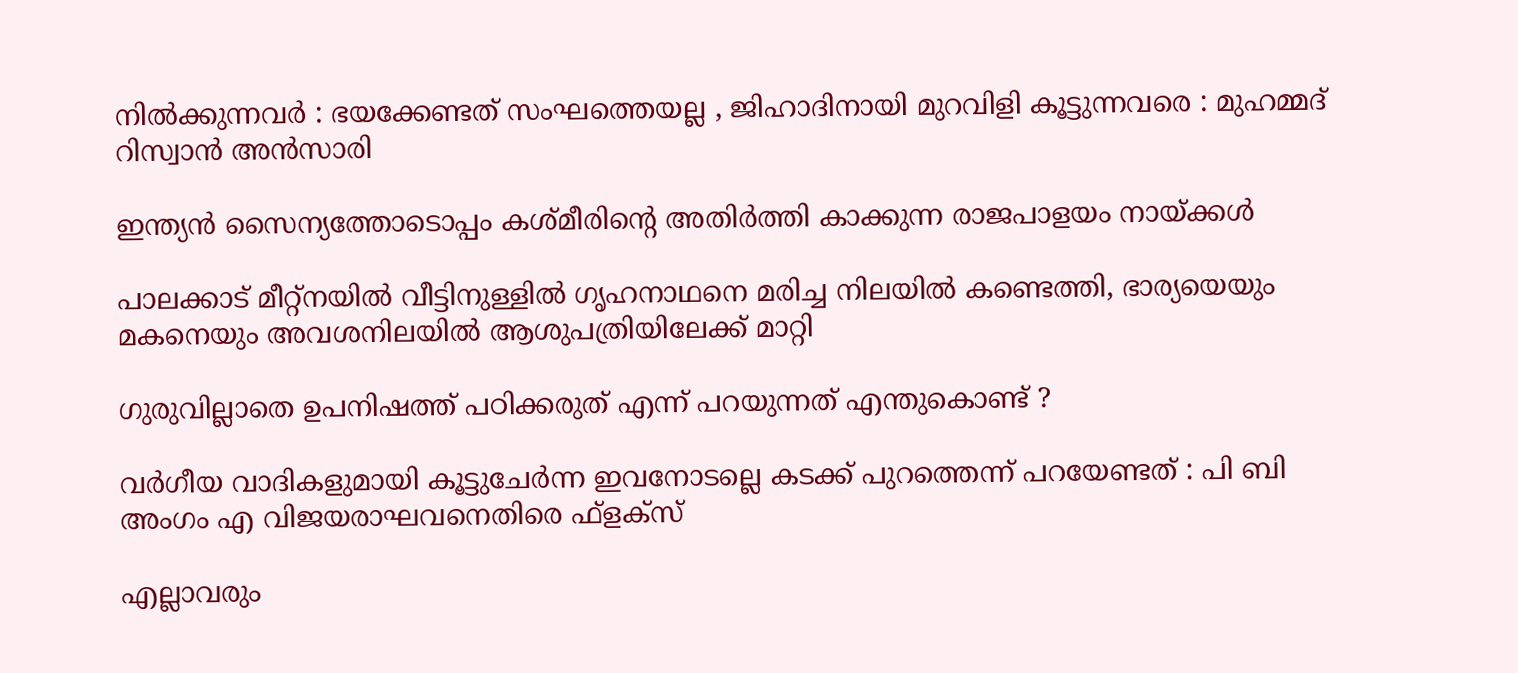നിൽക്കുന്നവർ : ഭയക്കേണ്ടത് സംഘത്തെയല്ല , ജിഹാദിനായി മുറവിളി കൂട്ടുന്നവരെ : മുഹമ്മദ് റിസ്വാൻ അൻസാരി

ഇന്ത്യന്‍ സൈന്യത്തോടൊപ്പം കശ്മീരിന്റെ അതിര്‍ത്തി കാക്കുന്ന രാജപാളയം നായ്‌ക്കള്‍

പാലക്കാട് മീറ്റ്‌നയില്‍ വീട്ടിനുള്ളില്‍ ഗൃഹനാഥനെ മരിച്ച നിലയില്‍ കണ്ടെത്തി, ഭാര്യയെയും മകനെയും അവശനിലയില്‍ ആശുപത്രിയിലേക്ക് മാറ്റി

ഗുരുവില്ലാതെ ഉപനിഷത്ത് പഠിക്കരുത് എന്ന് പറയുന്നത് എന്തുകൊണ്ട് ?

വര്‍ഗീയ വാദികളുമായി കൂട്ടുചേര്‍ന്ന ഇവനോടല്ലെ കടക്ക് പുറത്തെന്ന് പറയേണ്ടത് : പി ബി അംഗം എ വിജയരാഘവനെതിരെ ഫ്ളക്സ്

എല്ലാവരും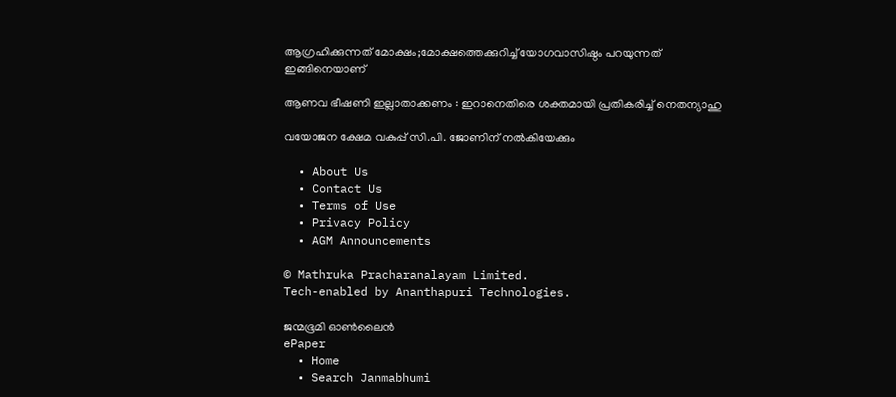ആഗ്രഹിക്കുന്നത് മോക്ഷം;മോക്ഷത്തെക്കുറിച്ച് യോഗവാസിഷ്ഠം പറയുന്നത് ഇങ്ങിനെയാണ്

ആണവ ഭീഷണി ഇല്ലാതാക്കണം : ഇറാനെതിരെ ശക്തമായി പ്രതികരിച്ച് നെതന്യാഹു

വയോജന ക്ഷേമ വകുപ്പ് സി.പി. ജോണിന് നല്‍കിയേക്കും

  • About Us
  • Contact Us
  • Terms of Use
  • Privacy Policy
  • AGM Announcements

© Mathruka Pracharanalayam Limited.
Tech-enabled by Ananthapuri Technologies.

ജന്മഭൂമി ഓണ്‍ലൈന്‍
ePaper
  • Home
  • Search Janmabhumi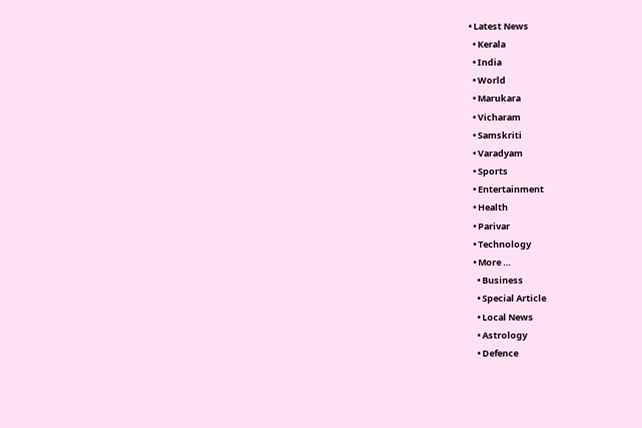• Latest News
  • Kerala
  • India
  • World
  • Marukara
  • Vicharam
  • Samskriti
  • Varadyam
  • Sports
  • Entertainment
  • Health
  • Parivar
  • Technology
  • More …
    • Business
    • Special Article
    • Local News
    • Astrology
    • Defence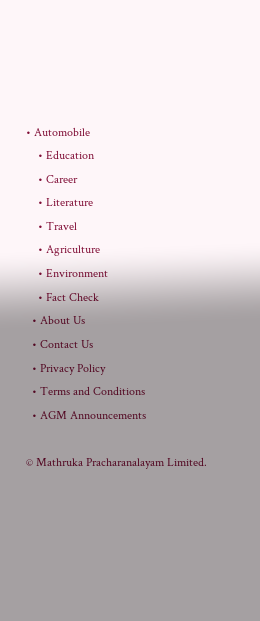• Automobile
    • Education
    • Career
    • Literature
    • Travel
    • Agriculture
    • Environment
    • Fact Check
  • About Us
  • Contact Us
  • Privacy Policy
  • Terms and Conditions
  • AGM Announcements

© Mathruka Pracharanalayam Limited.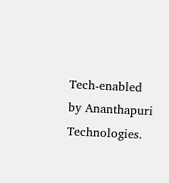Tech-enabled by Ananthapuri Technologies.